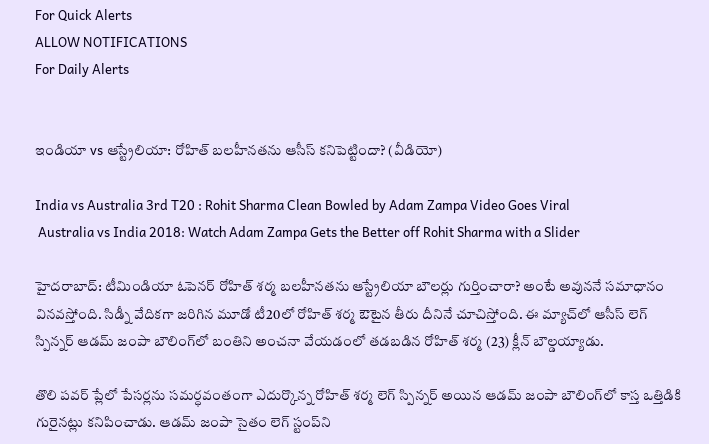For Quick Alerts
ALLOW NOTIFICATIONS
For Daily Alerts


ఇండియా vs ఆస్ట్రేలియా: రోహిత్ బలహీనతను ఆసీస్ కనిపెట్టిందా? (వీడియో)

India vs Australia 3rd T20 : Rohit Sharma Clean Bowled by Adam Zampa Video Goes Viral
 Australia vs India 2018: Watch Adam Zampa Gets the Better off Rohit Sharma with a Slider

హైదరాబాద్: టీమిండియా ఓపెనర్ రోహిత్ శర్మ బలహీనతను ఆస్ట్రేలియా బౌలర్లు గుర్తించారా? అంటే అవుననే సమాధానం వినవస్తోంది. సిడ్నీ వేదికగా జరిగిన మూడో టీ20లో రోహిత్ శర్మ ఔటైన తీరు దీనినే చూచిస్తోంది. ఈ మ్యాచ్‌లో ఆసీస్ లెగ్ స్పిన్నర్ ఆడమ్ జంపా బౌలింగ్‌లో బంతిని అంచనా వేయడంలో తడబడిన రోహిత్ శర్మ (23) క్లీన్ బౌల్డయ్యాడు.

తొలి పవర్‌ ప్లేలో పేసర్లను సమర్ధవంతంగా ఎదుర్కొన్న రోహిత్ శర్మ లెగ్ స్పిన్నర్ అయిన ఆడమ్ జంపా బౌలింగ్‌లో కాస్త ఒత్తిడికి గురైనట్లు కనిపించాడు. ఆడమ్ జంపా సైతం లెగ్‌ స్టంప్‌ని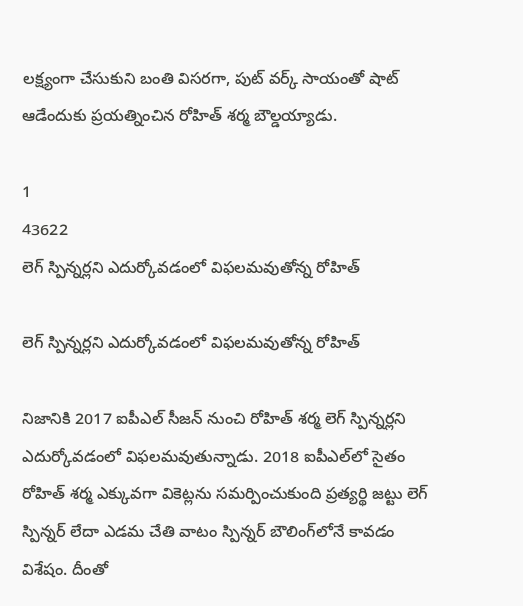లక్ష్యంగా చేసుకుని బంతి విసరగా, పుట్ వర్క్ సాయంతో షాట్ ఆడేందుకు ప్రయత్నించిన రోహిత్ శర్మ బౌల్డయ్యాడు.

1
43622
లెగ్ స్పిన్నర్లని ఎదుర్కోవడంలో విఫలమవుతోన్న రోహిత్

లెగ్ స్పిన్నర్లని ఎదుర్కోవడంలో విఫలమవుతోన్న రోహిత్

నిజానికి 2017 ఐపీఎల్ సీజన్ నుంచి రోహిత్ శర్మ లెగ్ స్పిన్నర్లని ఎదుర్కోవడంలో విఫలమవుతున్నాడు. 2018 ఐపీఎల్‌లో సైతం రోహిత్ శర్మ ఎక్కువగా వికెట్లను సమర్పించుకుంది ప్రత్యర్థి జట్టు లెగ్ స్పిన్నర్ లేదా ఎడమ చేతి వాటం స్పిన్నర్‌ బౌలింగ్‌లోనే కావడం విశేషం. దీంతో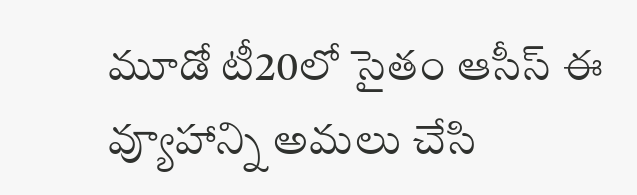మూడో టీ20లో సైతం ఆసీస్ ఈ వ్యూహాన్ని అమలు చేసి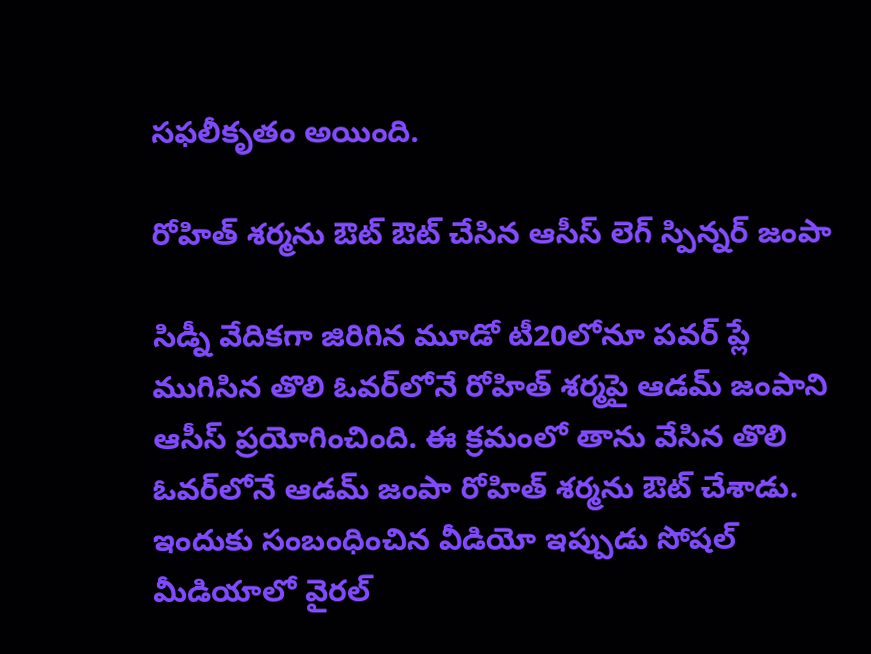సఫలీకృతం అయింది.

రోహిత్ శర్మను ఔట్ ఔట్ చేసిన ఆసీస్ లెగ్ స్పిన్నర్ జంపా

సిడ్నీ వేదికగా జిరిగిన మూడో టీ20లోనూ పవర్ ప్లే ముగిసిన తొలి ఓవర్‌లోనే రోహిత్‌ శర్మపై ఆడమ్ జంపాని ఆసీస్ ప్రయోగించింది. ఈ క్రమంలో తాను వేసిన తొలి ఓవర్‌లోనే ఆడమ్ జంపా రోహిత్ శర్మను ఔట్ చేశాడు. ఇందుకు సంబంధించిన వీడియో ఇప్పుడు సోషల్ మీడియాలో వైరల్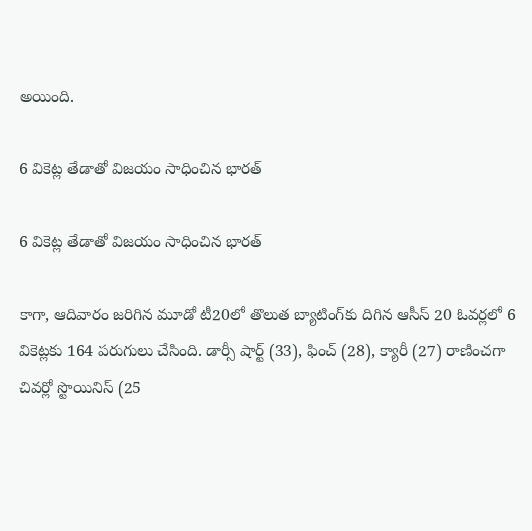అయింది.

6 వికెట్ల తేడాతో విజయం సాధించిన భారత్

6 వికెట్ల తేడాతో విజయం సాధించిన భారత్

కాగా, ఆదివారం జరిగిన మూడో టీ20లో తొలుత బ్యాటింగ్‌కు దిగిన ఆసీస్‌ 20 ఓవర్లలో 6 వికెట్లకు 164 పరుగులు చేసింది. డార్సీ షార్ట్‌ (33), ఫించ్‌ (28), క్యారీ (27) రాణించగా చివర్లో స్టొయినిస్‌ (25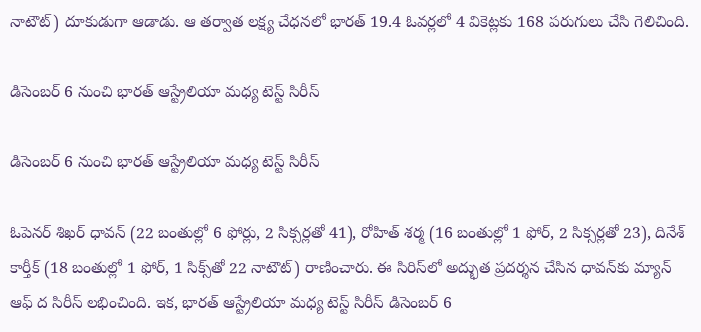నాటౌట్‌) దూకుడుగా ఆడాడు. ఆ తర్వాత లక్ష్య చేధనలో భారత్‌ 19.4 ఓవర్లలో 4 వికెట్లకు 168 పరుగులు చేసి గెలిచింది.

డిసెంబర్ 6 నుంచి భారత్ ఆస్ట్రేలియా మధ్య టెస్ట్ సిరీస్‌

డిసెంబర్ 6 నుంచి భారత్ ఆస్ట్రేలియా మధ్య టెస్ట్ సిరీస్‌

ఓపెనర్ శిఖర్‌ ధావన్‌ (22 బంతుల్లో 6 ఫోర్లు, 2 సిక్సర్లతో 41), రోహిత్‌ శర్మ (16 బంతుల్లో 1 ఫోర్‌, 2 సిక్సర్లతో 23), దినేశ్‌ కార్తీక్‌ (18 బంతుల్లో 1 ఫోర్‌, 1 సిక్స్‌తో 22 నాటౌట్‌) రాణించారు. ఈ సిరిస్‌లో అద్భుత ప్రదర్శన చేసిన ధావన్‌కు మ్యాన్‌ ఆఫ్‌ ద సిరీస్‌ లభించింది. ఇక, భారత్ ఆస్ట్రేలియా మధ్య టెస్ట్ సిరీస్‌ డిసెంబర్ 6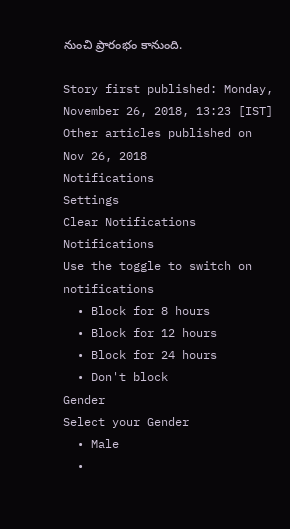నుంచి ప్రారంభం కానుంది.

Story first published: Monday, November 26, 2018, 13:23 [IST]
Other articles published on Nov 26, 2018
Notifications
Settings
Clear Notifications
Notifications
Use the toggle to switch on notifications
  • Block for 8 hours
  • Block for 12 hours
  • Block for 24 hours
  • Don't block
Gender
Select your Gender
  • Male
  •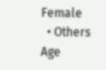Female
  • Others
Age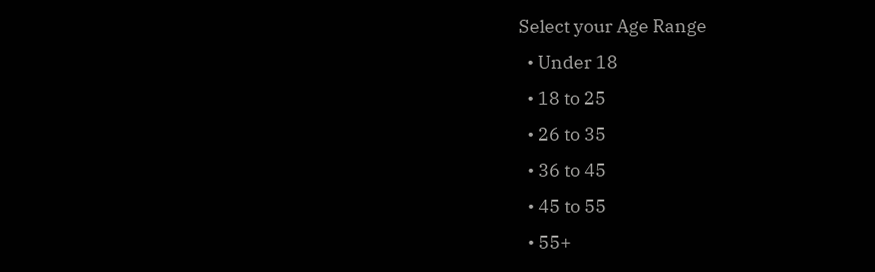Select your Age Range
  • Under 18
  • 18 to 25
  • 26 to 35
  • 36 to 45
  • 45 to 55
  • 55+